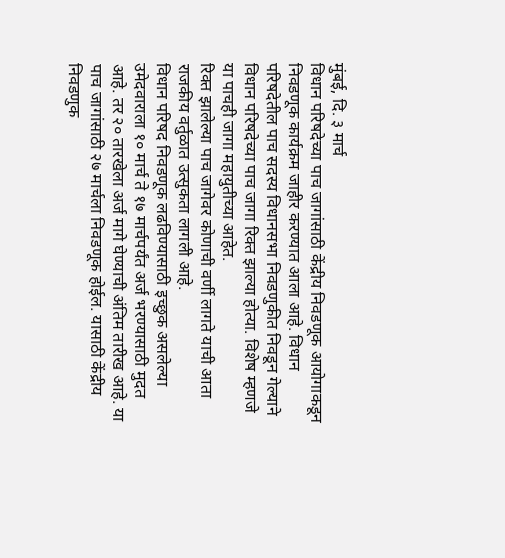मुंबई, दि. ३ मार्च
विधान परिषदेच्या पाच जागांसाठी केंद्रीय निवडणूक आयोगाकडून निवडणूक कार्यक्रम जाहीर करण्यात आला आहे. विधान परिषदेतील पाच सदस्य विधानसभा निवडणुकीत निवडून गेल्याने विधान परिषदेच्या पाच जागा रिक्त झाल्या होत्या. विशेष म्हणजे या पाचही जागा महायुतीच्या आहेत.
रिक्त झालेल्या पाच जागेवर कोणाची वर्णी लागते याची आता राजकीय वर्तुळात उत्सुकता लागली आहे.
विधान परिषद निवडणूक लढविण्यासाठी इच्छुक असलेल्या उमेदवाराला १० मार्च ते १७ मार्चपर्यंत अर्ज भरण्यासाठी मुदत आहे. तर २० तारखेला अर्ज मागे घेण्याची अंतिम तारीख आहे. या पाच जागांसाठी २७ मार्चला निवडणूक होईल. यासाठी केंद्रीय निवडणुक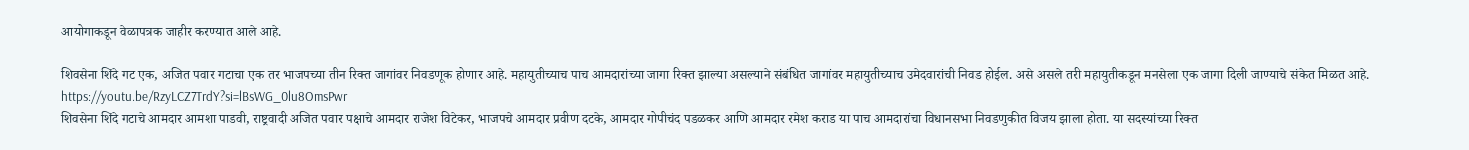आयोगाकडून वेळापत्रक जाहीर करण्यात आले आहे.

शिवसेना शिंदे गट एक, अजित पवार गटाचा एक तर भाजपच्या तीन रिक्त जागांवर निवडणूक होणार आहे. महायुतीच्याच पाच आमदारांच्या जागा रिक्त झाल्या असल्याने संबंधित जागांवर महायुतीच्याच उमेदवारांची निवड होईल. असे असले तरी महायुतीकडून मनसेला एक जागा दिली जाण्याचे संकेत मिळत आहे.
https://youtu.be/RzyLCZ7TrdY?si=lBsWG_0lu8OmsPwr
शिवसेना शिंदे गटाचे आमदार आमशा पाडवी, राष्ट्रवादी अजित पवार पक्षाचे आमदार राजेश विटेकर, भाजपचे आमदार प्रवीण दटके, आमदार गोपीचंद पडळकर आणि आमदार रमेश कराड या पाच आमदारांचा विधानसभा निवडणुकीत विजय झाला होता. या सदस्यांच्या रिक्त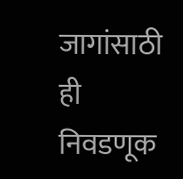जागांसाठी ही निवडणूक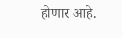होणार आहे.